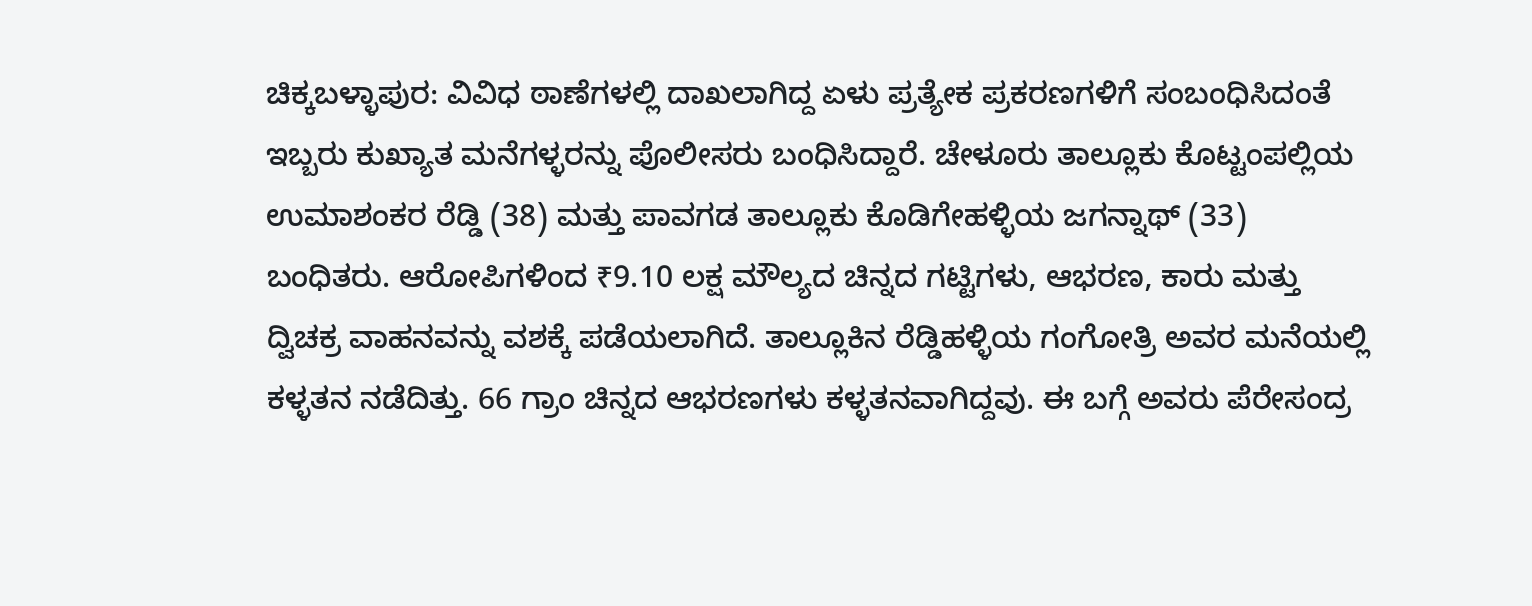ಚಿಕ್ಕಬಳ್ಳಾಪುರ: ವಿವಿಧ ಠಾಣೆಗಳಲ್ಲಿ ದಾಖಲಾಗಿದ್ದ ಏಳು ಪ್ರತ್ಯೇಕ ಪ್ರಕರಣಗಳಿಗೆ ಸಂಬಂಧಿಸಿದಂತೆ ಇಬ್ಬರು ಕುಖ್ಯಾತ ಮನೆಗಳ್ಳರನ್ನು ಪೊಲೀಸರು ಬಂಧಿಸಿದ್ದಾರೆ. ಚೇಳೂರು ತಾಲ್ಲೂಕು ಕೊಟ್ಟಂಪಲ್ಲಿಯ ಉಮಾಶಂಕರ ರೆಡ್ಡಿ (38) ಮತ್ತು ಪಾವಗಡ ತಾಲ್ಲೂಕು ಕೊಡಿಗೇಹಳ್ಳಿಯ ಜಗನ್ನಾಥ್ (33) ಬಂಧಿತರು. ಆರೋಪಿಗಳಿಂದ ₹9.10 ಲಕ್ಷ ಮೌಲ್ಯದ ಚಿನ್ನದ ಗಟ್ಟಿಗಳು, ಆಭರಣ, ಕಾರು ಮತ್ತು ದ್ವಿಚಕ್ರ ವಾಹನವನ್ನು ವಶಕ್ಕೆ ಪಡೆಯಲಾಗಿದೆ. ತಾಲ್ಲೂಕಿನ ರೆಡ್ಡಿಹಳ್ಳಿಯ ಗಂಗೋತ್ರಿ ಅವರ ಮನೆಯಲ್ಲಿ ಕಳ್ಳತನ ನಡೆದಿತ್ತು. 66 ಗ್ರಾಂ ಚಿನ್ನದ ಆಭರಣಗಳು ಕಳ್ಳತನವಾಗಿದ್ದವು. ಈ ಬಗ್ಗೆ ಅವರು ಪೆರೇಸಂದ್ರ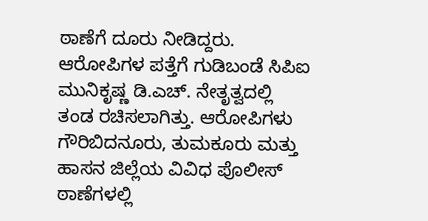ಠಾಣೆಗೆ ದೂರು ನೀಡಿದ್ದರು. ಆರೋಪಿಗಳ ಪತ್ತೆಗೆ ಗುಡಿಬಂಡೆ ಸಿಪಿಐ ಮುನಿಕೃಷ್ಣ ಡಿ.ಎಚ್. ನೇತೃತ್ವದಲ್ಲಿ ತಂಡ ರಚಿಸಲಾಗಿತ್ತು. ಆರೋಪಿಗಳು ಗೌರಿಬಿದನೂರು, ತುಮಕೂರು ಮತ್ತು ಹಾಸನ ಜಿಲ್ಲೆಯ ವಿವಿಧ ಪೊಲೀಸ್ ಠಾಣೆಗಳಲ್ಲಿ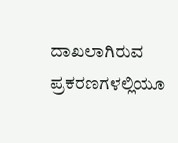ದಾಖಲಾಗಿರುವ ಪ್ರಕರಣಗಳಲ್ಲಿಯೂ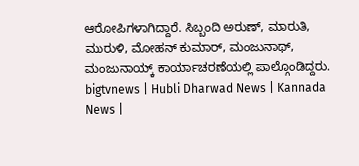ಆರೋಪಿಗಳಾಗಿದ್ದಾರೆ. ಸಿಬ್ಬಂದಿ ಅರುಣ್, ಮಾರುತಿ, ಮುರುಳಿ, ಮೋಹನ್ ಕುಮಾರ್, ಮಂಜುನಾಥ್, ಮಂಜುನಾಯ್ಕ್ ಕಾರ್ಯಾಚರಣೆಯಲ್ಲಿ ಪಾಲ್ಗೊಂಡಿದ್ದರು.
bigtvnews | Hubli Dharwad News | Kannada News |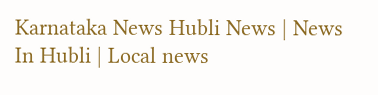Karnataka News Hubli News | News In Hubli | Local news